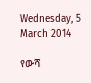Wednesday, 5 March 2014

የውሻ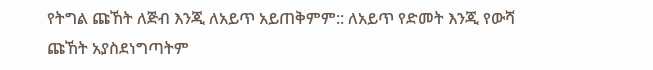የትግል ጩኸት ለጅብ እንጂ ለአይጥ አይጠቅምም:: ለአይጥ የድመት እንጂ የውሻ ጩኸት አያስደነግጣትም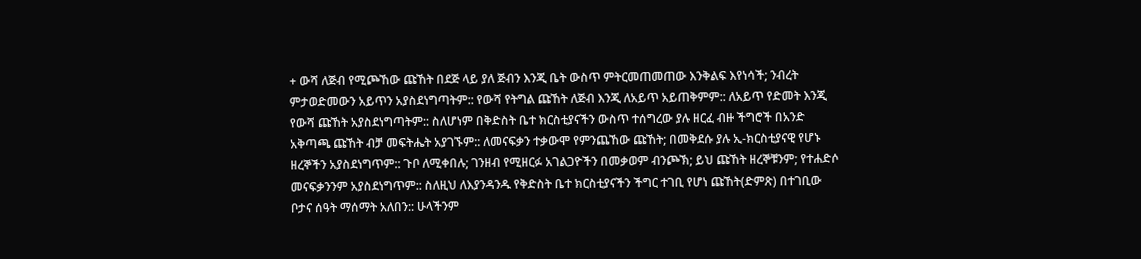+ ውሻ ለጅብ የሚጮኸው ጩኸት በደጅ ላይ ያለ ጅብን እንጂ ቤት ውስጥ ምትርመጠመጠው እንቅልፍ እየነሳች; ንብረት ምታወድመውን አይጥን አያስደነግጣትም:: የውሻ የትግል ጩኸት ለጅብ እንጂ ለአይጥ አይጠቅምም:: ለአይጥ የድመት እንጂ የውሻ ጩኸት አያስደነግጣትም:: ስለሆነም በቅድስት ቤተ ክርስቲያናችን ውስጥ ተሰግረው ያሉ ዘርፈ ብዙ ችግሮች በአንድ አቅጣጫ ጩኸት ብቻ መፍትሔት አያገኙም:: ለመናፍቃን ተቃውሞ የምንጨኸው ጩኸት; በመቅደሱ ያሉ ኢ-ክርስቲያናዊ የሆኑ ዘረኞችን አያስደነግጥም:: ጉቦ ለሚቀበሉ; ገንዘብ የሚዘርፉ አገልጋዮችን በመቃወም ብንጮኽ; ይህ ጩኸት ዘረኞቹንም; የተሐድሶ መናፍቃንንም አያስደነግጥም:: ስለዚህ ለእያንዳንዱ የቅድስት ቤተ ክርስቲያናችን ችግር ተገቢ የሆነ ጩኸት(ድምጽ) በተገቢው ቦታና ሰዓት ማሰማት አለበን:: ሁላችንም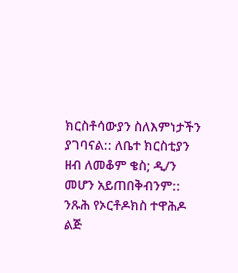ክርስቶሳውያን ስለእምነታችን ያገባናል:: ለቤተ ክርስቲያን ዘብ ለመቆም ቄስ; ዲ/ን መሆን አይጠበቅብንም:: ንጹሕ የኦርቶዶክስ ተዋሕዶ ልጅ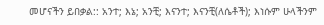መሆናችን ይበቃል:: አንተ; እኔ; አንቺ; እናንተ; እናንቺ(ለሴቶች); እነሱም ሁላችንም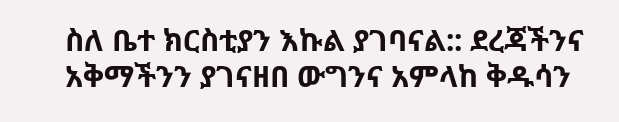ስለ ቤተ ክርስቲያን እኩል ያገባናል:: ደረጃችንና አቅማችንን ያገናዘበ ውግንና አምላከ ቅዱሳን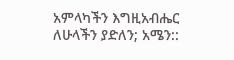አምላካችን እግዚአብሔር ለሁላችን ያድለን; አሜን::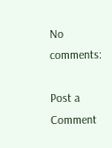No comments:

Post a Comment